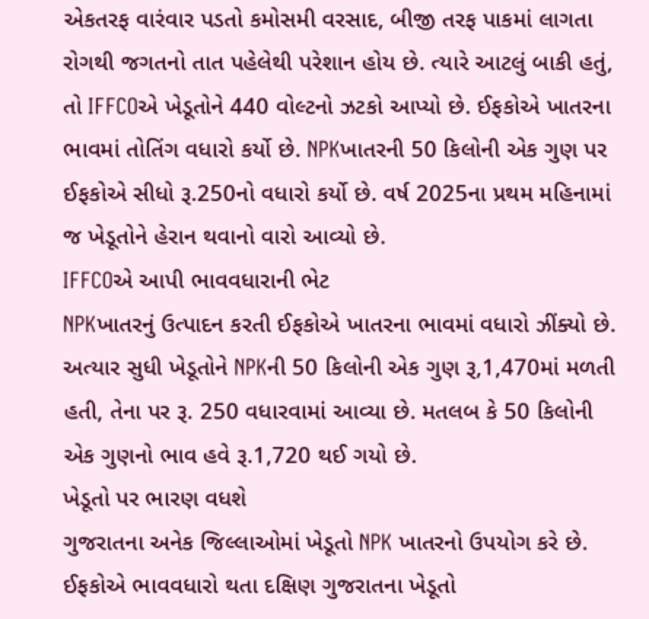એકતરફ વારંવાર પડતો કમોસમી વરસાદ, બીજી તરફ પાકમાં લાગતા રોગથી જગતનો તાત પહેલેથી પરેશાન હોય છે. ત્યારે આટલું બાકી હતું, તો IFFCOએ ખેડૂતોને 440 વોલ્ટનો ઝટકો આપ્યો છે. ઈફકોએ ખાતરના ભાવમાં તોતિંગ વધારો કર્યો છે. NPKખાતરની 50 કિલોની એક ગુણ પર ઈફકોએ સીધો રૂ.250નો વધારો કર્યો છે. વર્ષ 2025ના પ્રથમ મહિનામાં જ ખેડૂતોને હેરાન થવાનો વારો આવ્યો છે.
IFFCOએ આપી ભાવવધારાની ભેટ
NPKખાતરનું ઉત્પાદન કરતી ઈફકોએ ખાતરના ભાવમાં વધારો ઝીંક્યો છે. અત્યાર સુધી ખેડૂતોને NPKની 50 કિલોની એક ગુણ રૂ,1,470માં મળતી હતી, તેના પર રૂ. 250 વધારવામાં આવ્યા છે. મતલબ કે 50 કિલોની એક ગુણનો ભાવ હવે રૂ.1,720 થઈ ગયો છે.
ખેડૂતો પર ભારણ વધશે
ગુજરાતના અનેક જિલ્લાઓમાં ખેડૂતો NPK ખાતરનો ઉપયોગ કરે છે. ઈફકોએ ભાવવધારો થતા દક્ષિણ ગુજરાતના ખેડૂતો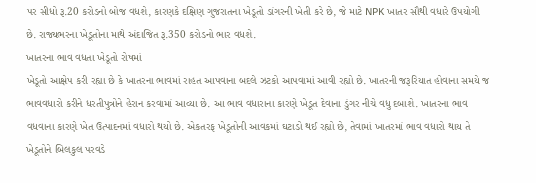પર સીધો રૂ.20 કરોડનો બોજ વધશે, કારણકે દક્ષિણ ગુજરાતના ખેડૂતો ડાંગરની ખેતી કરે છે, જે માટે NPK ખાતર સૌથી વધારે ઉપયોગી છે. રાજ્યભરના ખેડૂતોના માથે અંદાજિત રૂ.350 કરોડનો ભાર વધશે.
ખાતરના ભાવ વધતા ખેડૂતો રોષમાં
ખેડૂતો આક્ષેપ કરી રહ્યા છે કે ખાતરના ભાવમાં રાહત આપવાના બદલે ઝટકો આપવામાં આવી રહ્યો છે. ખાતરની જરૂરિયાત હોવાના સમયે જ ભાવવધારો કરીને ધરતીપુત્રોને હેરાન કરવામાં આવ્યા છે. આ ભાવ વધારાના કારણે ખેડૂત દેવાના ડુંગર નીચે વધુ દબાશે. ખાતરના ભાવ વધવાના કારણે ખેત ઉત્પાદનમાં વધારો થયો છે. એકતરફ ખેડૂતોની આવકમાં ઘટાડો થઈ રહ્યો છે, તેવામાં ખાતરમાં ભાવ વધારો થાય તે ખેડૂતોને બિલકુલ પરવડે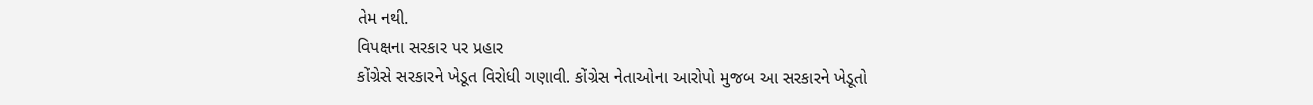તેમ નથી.
વિપક્ષના સરકાર પર પ્રહાર
કોંગ્રેસે સરકારને ખેડૂત વિરોધી ગણાવી. કોંગ્રેસ નેતાઓના આરોપો મુજબ આ સરકારને ખેડૂતો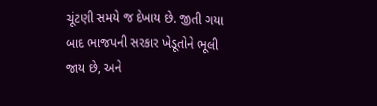ચૂંટણી સમયે જ દેખાય છે. જીતી ગયા બાદ ભાજપની સરકાર ખેડૂતોને ભૂલી જાય છે, અને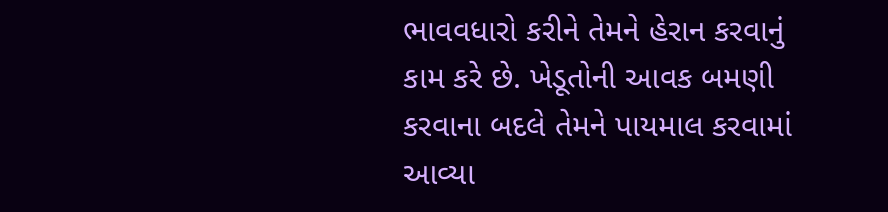ભાવવધારો કરીને તેમને હેરાન કરવાનું કામ કરે છે. ખેડૂતોની આવક બમણી કરવાના બદલે તેમને પાયમાલ કરવામાં આવ્યા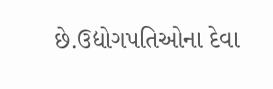છે.ઉદ્યોગપતિઓના દેવા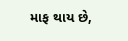માફ થાય છે,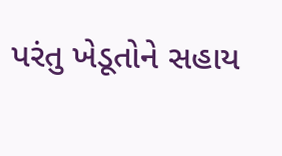પરંતુ ખેડૂતોને સહાય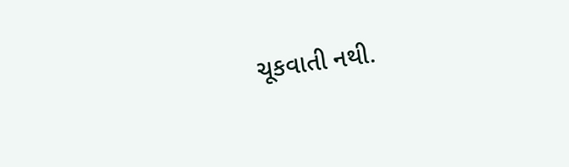ચૂકવાતી નથી.